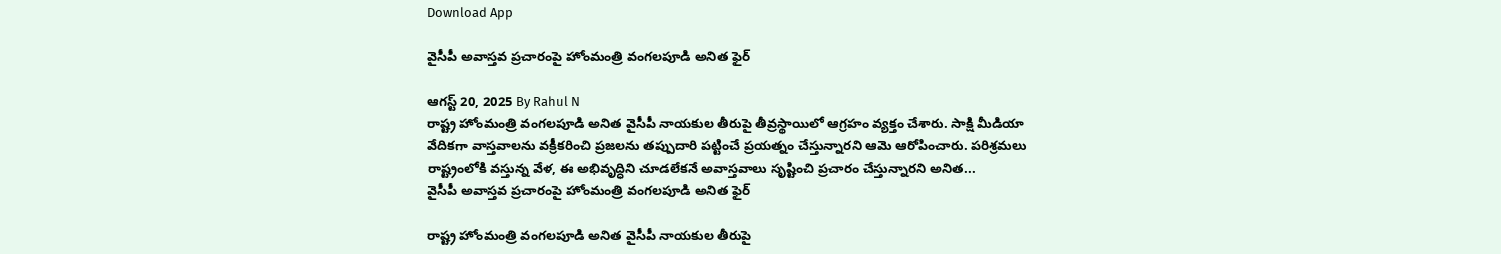Download App

వైసీపీ అవాస్తవ ప్రచారంపై హోంమంత్రి వంగలపూడి అనిత ఫైర్

ఆగస్ట్ 20, 2025 By Rahul N
రాష్ట్ర హోంమంత్రి వంగలపూడి అనిత వైసీపీ నాయకుల తీరుపై తీవ్రస్థాయిలో ఆగ్రహం వ్యక్తం చేశారు. సాక్షి మీడియా వేదికగా వాస్తవాలను వక్రీకరించి ప్రజలను తప్పుదారి పట్టించే ప్రయత్నం చేస్తున్నారని ఆమె ఆరోపించారు. పరిశ్రమలు రాష్ట్రంలోకి వస్తున్న వేళ, ఈ అభివృద్ధిని చూడలేకనే అవాస్తవాలు సృష్టించి ప్రచారం చేస్తున్నారని అనిత...
వైసీపీ అవాస్తవ ప్రచారంపై హోంమంత్రి వంగలపూడి అనిత ఫైర్

రాష్ట్ర హోంమంత్రి వంగలపూడి అనిత వైసీపీ నాయకుల తీరుపై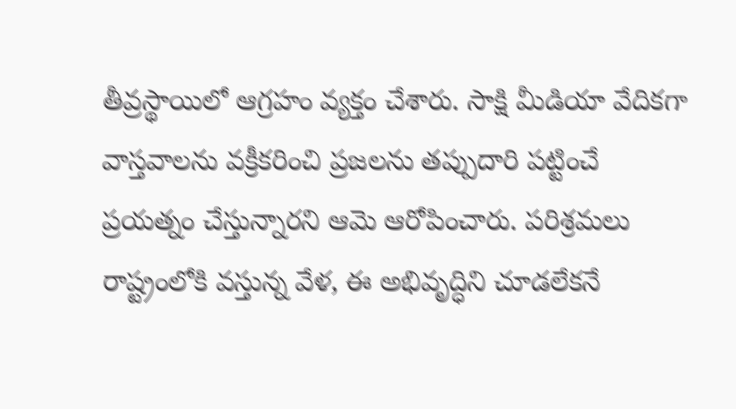తీవ్రస్థాయిలో ఆగ్రహం వ్యక్తం చేశారు. సాక్షి మీడియా వేదికగా వాస్తవాలను వక్రీకరించి ప్రజలను తప్పుదారి పట్టించే ప్రయత్నం చేస్తున్నారని ఆమె ఆరోపించారు. పరిశ్రమలు రాష్ట్రంలోకి వస్తున్న వేళ, ఈ అభివృద్ధిని చూడలేకనే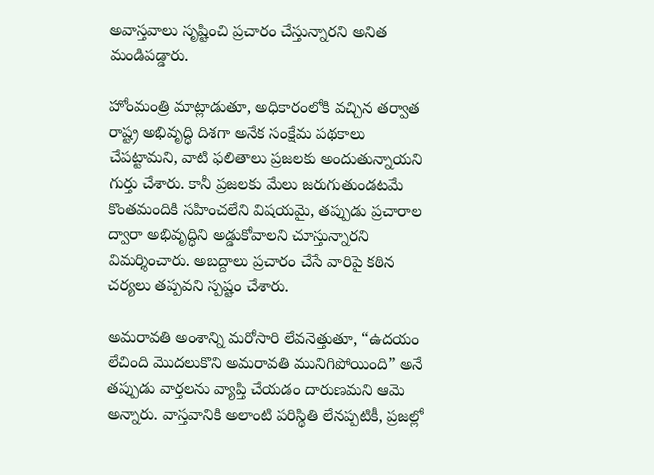అవాస్తవాలు సృష్టించి ప్రచారం చేస్తున్నారని అనిత మండిపడ్డారు.

హోంమంత్రి మాట్లాడుతూ, అధికారంలోకి వచ్చిన తర్వాత రాష్ట్ర అభివృద్ధి దిశగా అనేక సంక్షేమ పథకాలు చేపట్టామని, వాటి ఫలితాలు ప్రజలకు అందుతున్నాయని గుర్తు చేశారు. కానీ ప్రజలకు మేలు జరుగుతుండటమే కొంతమందికి సహించలేని విషయమై, తప్పుడు ప్రచారాల ద్వారా అభివృద్ధిని అడ్డుకోవాలని చూస్తున్నారని విమర్శించారు. అబద్దాలు ప్రచారం చేసే వారిపై కఠిన చర్యలు తప్పవని స్పష్టం చేశారు.

అమరావతి అంశాన్ని మరోసారి లేవనెత్తుతూ, “ఉదయం లేచింది మొదలుకొని అమరావతి మునిగిపోయింది” అనే తప్పుడు వార్తలను వ్యాప్తి చేయడం దారుణమని ఆమె అన్నారు. వాస్తవానికి అలాంటి పరిస్థితి లేనప్పటికీ, ప్రజల్లో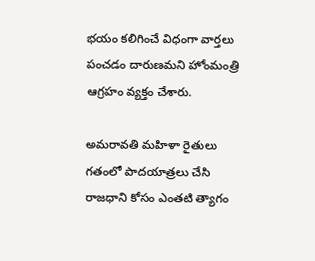భయం కలిగించే విధంగా వార్తలు పంచడం దారుణమని హోంమంత్రి ఆగ్రహం వ్యక్తం చేశారు.

అమరావతి మహిళా రైతులు గతంలో పాదయాత్రలు చేసి రాజధాని కోసం ఎంతటి త్యాగం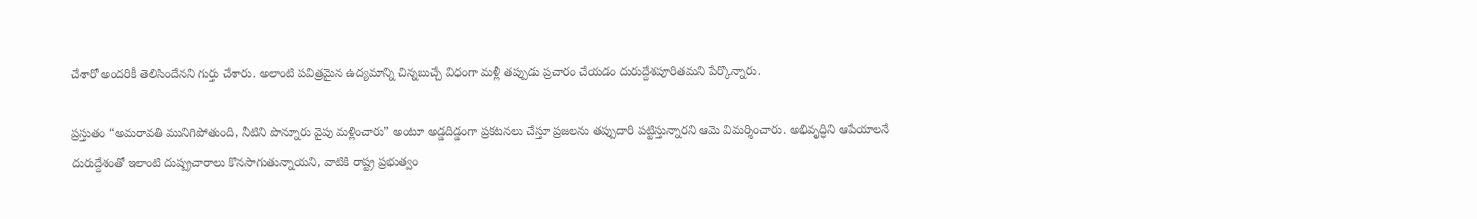చేశారో అందరికీ తెలిసిందేనని గుర్తు చేశారు. అలాంటి పవిత్రమైన ఉద్యమాన్ని చిన్నబుచ్చే విధంగా మళ్లీ తప్పుడు ప్రచారం చేయడం దురుద్దేశపూరితమని పేర్కొన్నారు.

ప్రస్తుతం “అమరావతి మునిగిపోతుంది, నీటిని పొన్నూరు వైపు మళ్లించారు” అంటూ అడ్డదిడ్డంగా ప్రకటనలు చేస్తూ ప్రజలను తప్పుదారి పట్టిస్తున్నారని ఆమె విమర్శించారు. అభివృద్ధిని ఆపేయాలనే దురుద్దేశంతో ఇలాంటి దుష్ప్రచారాలు కొనసాగుతున్నాయని, వాటికి రాష్ట్ర ప్రభుత్వం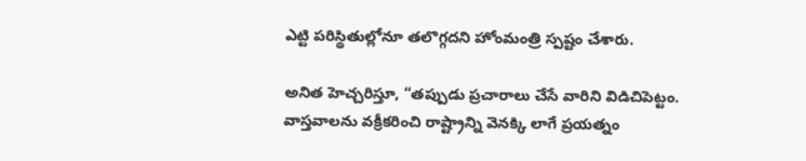ఎట్టి పరిస్థితుల్లోనూ తలొగ్గదని హోంమంత్రి స్పష్టం చేశారు.

అనిత హెచ్చరిస్తూ, “తప్పుడు ప్రచారాలు చేసే వారిని విడిచిపెట్టం. వాస్తవాలను వక్రీకరించి రాష్ట్రాన్ని వెనక్కి లాగే ప్రయత్నం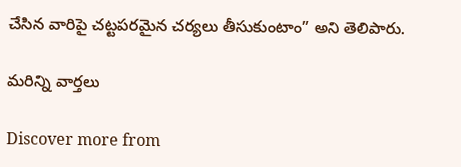చేసిన వారిపై చట్టపరమైన చర్యలు తీసుకుంటాం” అని తెలిపారు.

మరిన్ని వార్తలు

Discover more from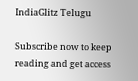IndiaGlitz Telugu

Subscribe now to keep reading and get access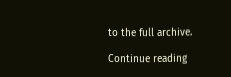to the full archive.

Continue reading